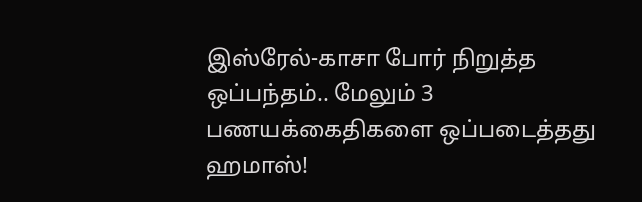இஸ்ரேல்-காசா போர் நிறுத்த ஒப்பந்தம்.. மேலும் 3 பணயக்கைதிகளை ஒப்படைத்தது ஹமாஸ்!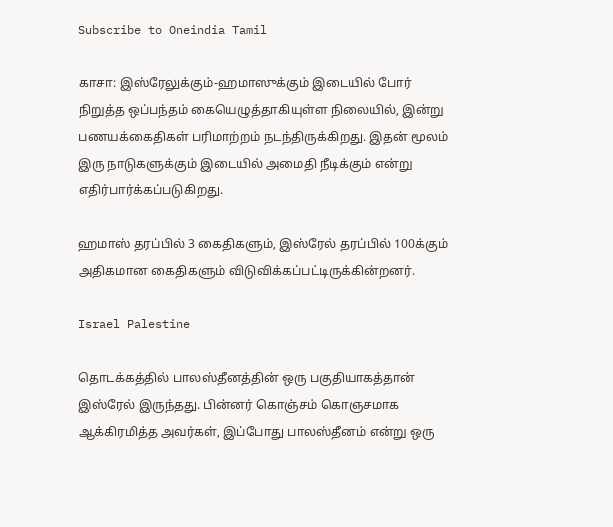Subscribe to Oneindia Tamil

காசா: இஸ்ரேலுக்கும்-ஹமாஸுக்கும் இடையில் போர் நிறுத்த ஒப்பந்தம் கையெழுத்தாகியுள்ள நிலையில், இன்று பணயக்கைதிகள் பரிமாற்றம் நடந்திருக்கிறது. இதன் மூலம் இரு நாடுகளுக்கும் இடையில் அமைதி நீடிக்கும் என்று எதிர்பார்க்கப்படுகிறது.

ஹமாஸ் தரப்பில் 3 கைதிகளும், இஸ்ரேல் தரப்பில் 100க்கும் அதிகமான கைதிகளும் விடுவிக்கப்பட்டிருக்கின்றனர்.

Israel Palestine

தொடக்கத்தில் பாலஸ்தீனத்தின் ஒரு பகுதியாகத்தான் இஸ்ரேல் இருந்தது. பின்னர் கொஞ்சம் கொஞசமாக ஆக்கிரமித்த அவர்கள், இப்போது பாலஸ்தீனம் என்று ஒரு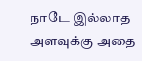நாடே இல்லாத அளவுக்கு அதை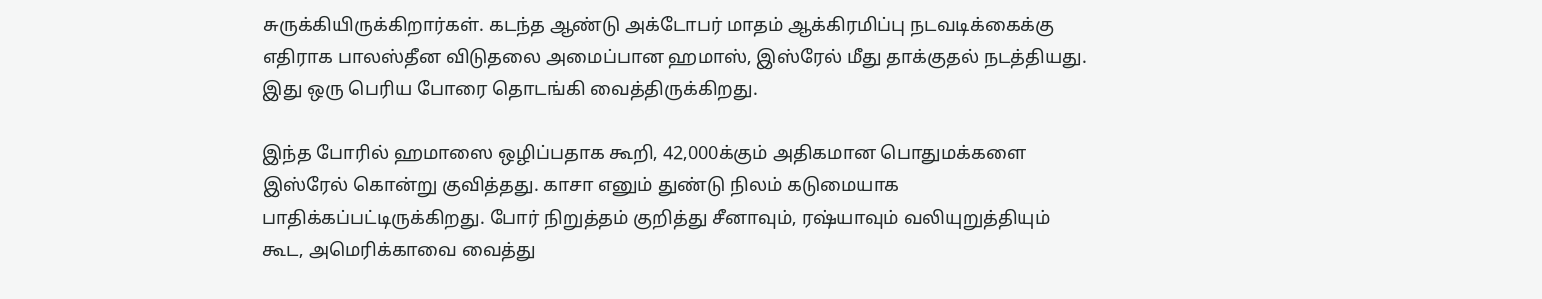சுருக்கியிருக்கிறார்கள். கடந்த ஆண்டு அக்டோபர் மாதம் ஆக்கிரமிப்பு நடவடிக்கைக்கு எதிராக பாலஸ்தீன விடுதலை அமைப்பான ஹமாஸ், இஸ்ரேல் மீது தாக்குதல் நடத்தியது. இது ஒரு பெரிய போரை தொடங்கி வைத்திருக்கிறது.

இந்த போரில் ஹமாஸை ஒழிப்பதாக கூறி, 42,000க்கும் அதிகமான பொதுமக்களை இஸ்ரேல் கொன்று குவித்தது. காசா எனும் துண்டு நிலம் கடுமையாக பாதிக்கப்பட்டிருக்கிறது. போர் நிறுத்தம் குறித்து சீனாவும், ரஷ்யாவும் வலியுறுத்தியும் கூட, அமெரிக்காவை வைத்து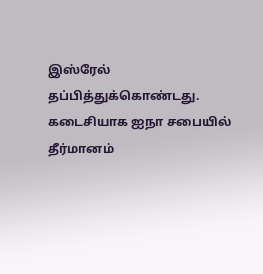இஸ்ரேல் தப்பித்துக்கொண்டது. கடைசியாக ஐநா சபையில் தீர்மானம்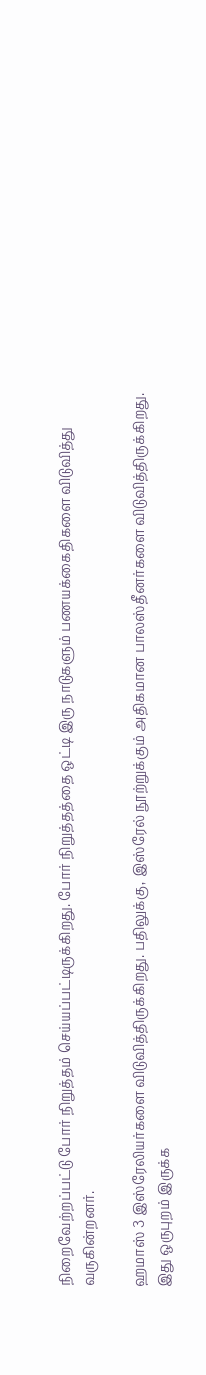நிறைவேற்றப்பட்டு போர் நிறுத்தம் செய்யப்பட்டிருக்கிறது. போர் நிறுத்தத்தை ஒட்டி இரு நாடுகளும் பணயக்கைதிகளை விடுவித்து வருகின்றனர்.

ஹமாஸ் 3 இஸ்ரேலியர்களை விடுவித்திருக்கிறது. பதிலுக்கு, இஸ்ரேல் நூற்றுக்கும் அதிகமான பாலஸ்தீனர்களை விடுவித்திருக்கிறது. இது ஒருபுறம் இருக்க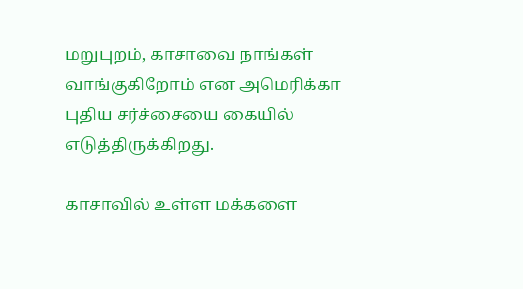மறுபுறம், காசாவை நாங்கள் வாங்குகிறோம் என அமெரிக்கா புதிய சர்ச்சையை கையில் எடுத்திருக்கிறது.

காசாவில் உள்ள மக்களை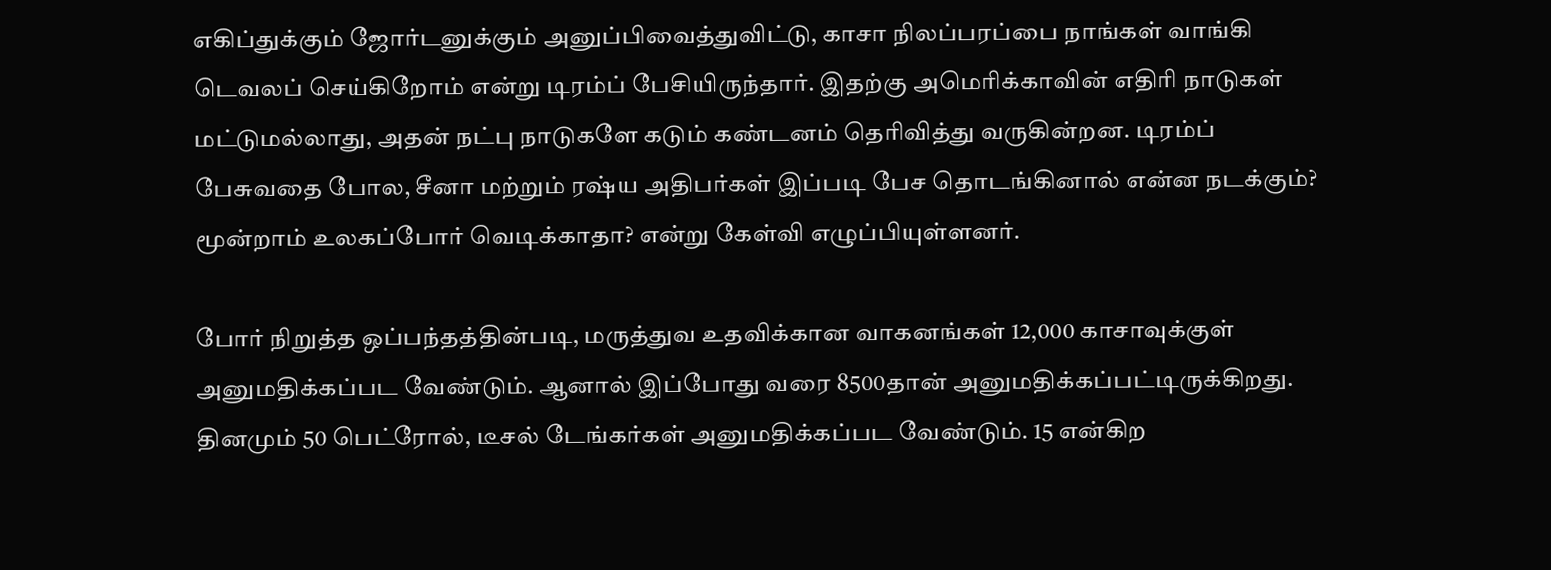எகிப்துக்கும் ஜோர்டனுக்கும் அனுப்பிவைத்துவிட்டு, காசா நிலப்பரப்பை நாங்கள் வாங்கி டெவலப் செய்கிறோம் என்று டிரம்ப் பேசியிருந்தார். இதற்கு அமெரிக்காவின் எதிரி நாடுகள் மட்டுமல்லாது, அதன் நட்பு நாடுகளே கடும் கண்டனம் தெரிவித்து வருகின்றன. டிரம்ப் பேசுவதை போல, சீனா மற்றும் ரஷ்ய அதிபர்கள் இப்படி பேச தொடங்கினால் என்ன நடக்கும்? மூன்றாம் உலகப்போர் வெடிக்காதா? என்று கேள்வி எழுப்பியுள்ளனர்.

போர் நிறுத்த ஒப்பந்தத்தின்படி, மருத்துவ உதவிக்கான வாகனங்கள் 12,000 காசாவுக்குள் அனுமதிக்கப்பட வேண்டும். ஆனால் இப்போது வரை 8500தான் அனுமதிக்கப்பட்டிருக்கிறது. தினமும் 50 பெட்ரோல், டீசல் டேங்கர்கள் அனுமதிக்கப்பட வேண்டும். 15 என்கிற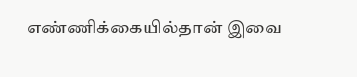எண்ணிக்கையில்தான் இவை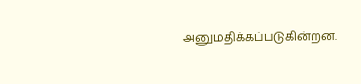அனுமதிக்கப்படுகின்றன.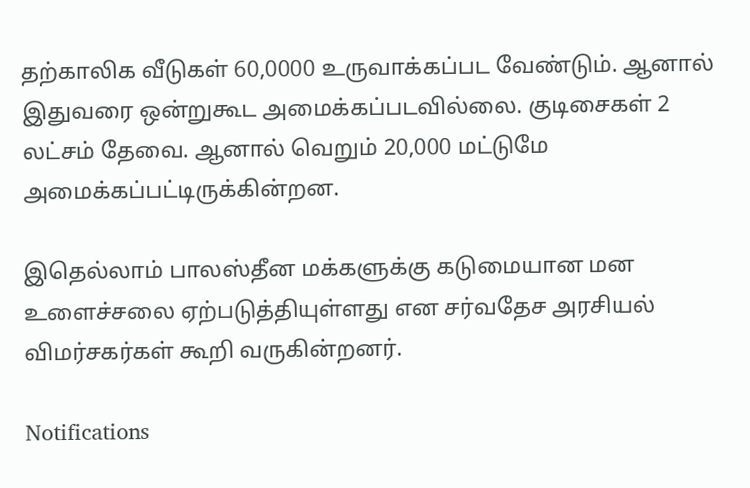தற்காலிக வீடுகள் 60,0000 உருவாக்கப்பட வேண்டும். ஆனால் இதுவரை ஒன்றுகூட அமைக்கப்படவில்லை. குடிசைகள் 2 லட்சம் தேவை. ஆனால் வெறும் 20,000 மட்டுமே அமைக்கப்பட்டிருக்கின்றன.

இதெல்லாம் பாலஸ்தீன மக்களுக்கு கடுமையான மன உளைச்சலை ஏற்படுத்தியுள்ளது என சர்வதேச அரசியல் விமர்சகர்கள் கூறி வருகின்றனர்.

Notifications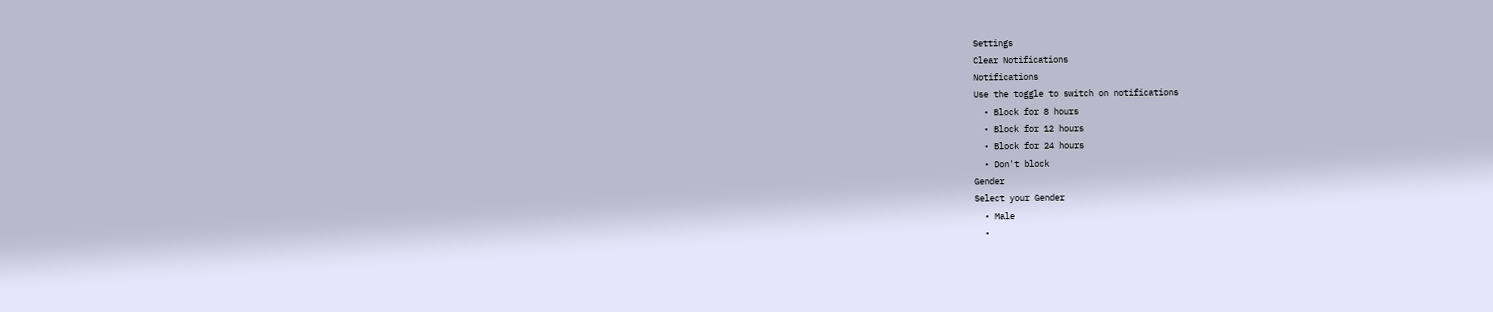Settings
Clear Notifications
Notifications
Use the toggle to switch on notifications
  • Block for 8 hours
  • Block for 12 hours
  • Block for 24 hours
  • Don't block
Gender
Select your Gender
  • Male
  •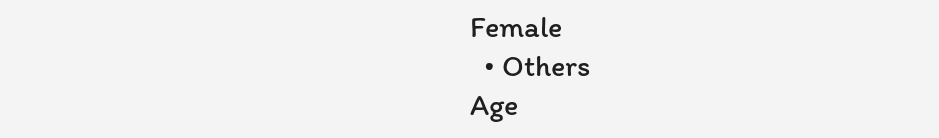Female
  • Others
Age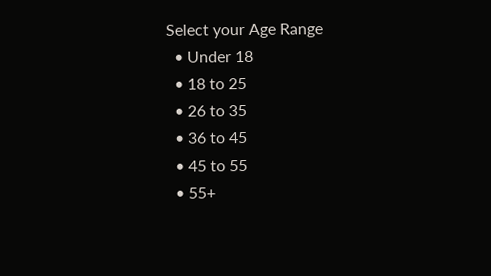Select your Age Range
  • Under 18
  • 18 to 25
  • 26 to 35
  • 36 to 45
  • 45 to 55
  • 55+